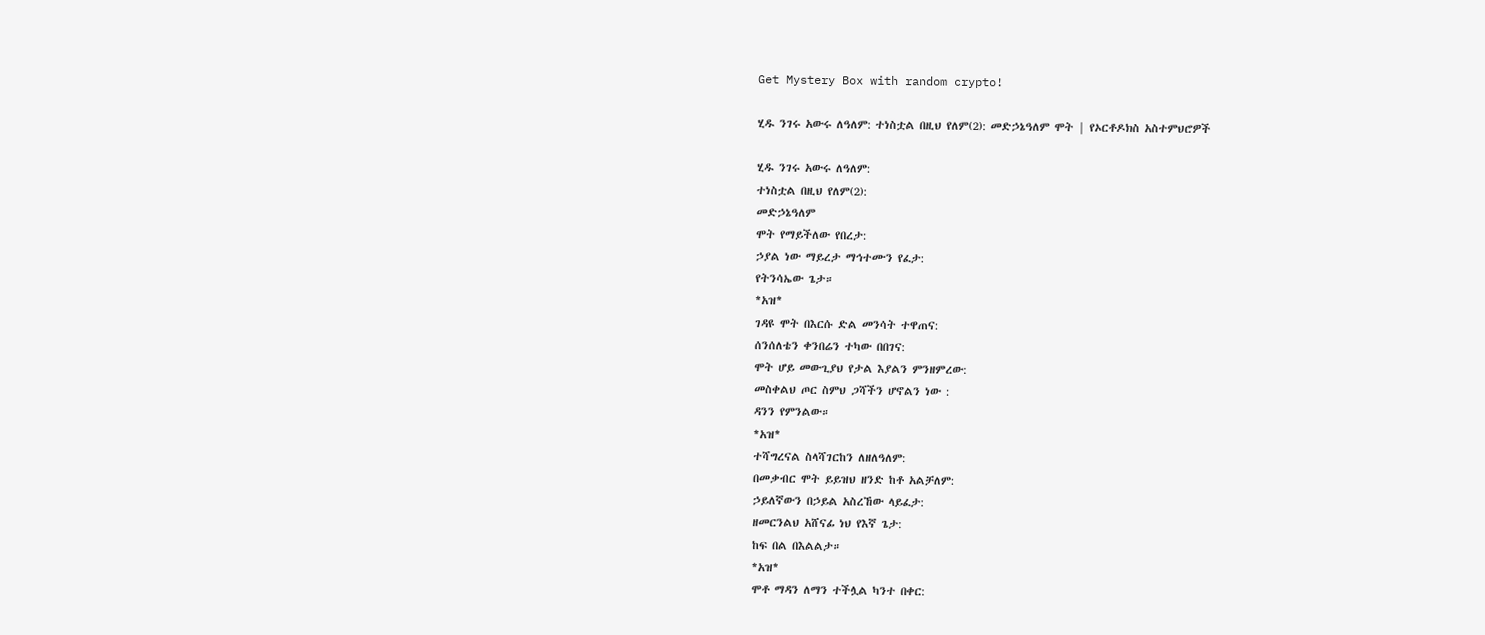Get Mystery Box with random crypto!

ሂዱ ንገሩ አውሩ ለዓለም: ተነስቷል በዚህ የለም(2): መድኃኔዓለም ሞት | የኦርቶዶክስ አስተምህሮዎች

ሂዱ ንገሩ አውሩ ለዓለም:
ተነስቷል በዚህ የለም(2):
መድኃኔዓለም
ሞት የማይችለው የበረታ:
ኃያል ነው ማይረታ ማኅተሙን የፈታ:
የትንሳኤው ጌታ።
*አዝ*
ገዳዩ ሞት በእርሱ ድል መንሳት ተዋጠና:
ሰንሰለቴን ቀንበሬን ተካው በበገና:
ሞት ሆይ መውጊያህ የታል እያልን ምንዘምረው:
መስቀልህ ጦር ስምህ ጋሻችን ሆኖልን ነው :
ዳንን የምንልው።
*አዝ*
ተሻግረናል ስላሻገርከን ለዘለዓለም:
በመቃብር ሞት ይይዝህ ዘንድ ከቶ አልቻለም:
ኃይለኛውን በኃይል አስረኸው ላይፈታ:
ዘመርንልህ አሸናፊ ነህ የእኛ ጌታ:
ከፍ በል በእልልታ።
*አዝ*
ሞቶ ማዳን ለማን ተችሏል ካንተ በቀር: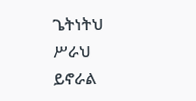ጌትነትህ ሥራህ ይኖራል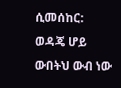ሲመሰከር:
ወዳጄ ሆይ ውበትህ ውብ ነው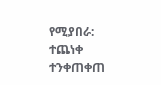የሚያበራ:
ተጨነቀ ተንቀጠቀጠ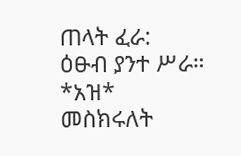ጠላት ፈራ:
ዕፁብ ያንተ ሥራ።
*አዝ*
መስክሩለት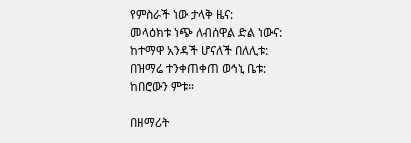የምስራች ነው ታላቅ ዜና:
መላዕክቱ ነጭ ለብሰዋል ድል ነውና:
ከተማዋ አንዳች ሆናለች በለሊቱ:
በዝማሬ ተንቀጠቀጠ ወኅኒ ቤቱ:
ከበሮውን ምቱ።

በዘማሪት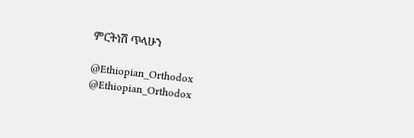ምርትነሽ ጥላሁን

@Ethiopian_Orthodox
@Ethiopian_Orthodox